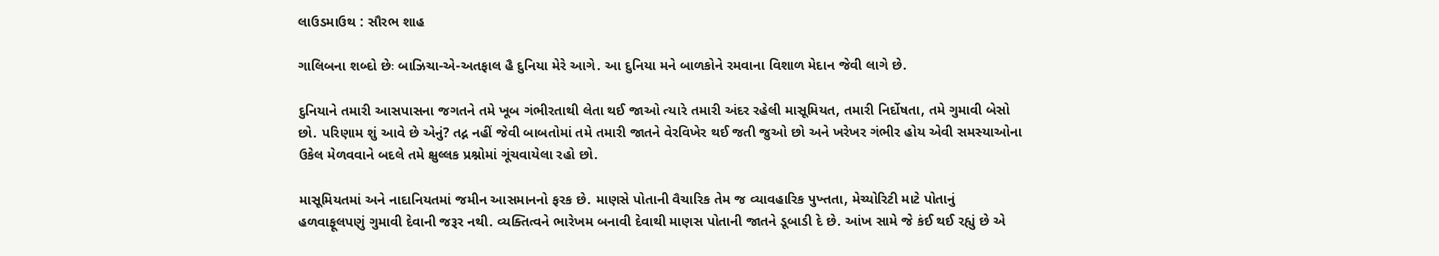લાઉડમાઉથ : સૌરભ શાહ

ગાલિબના શબ્દો છેઃ બાઝિચા-એ-અતફાલ હૈ દુનિયા મેરે આગે. આ દુનિયા મને બાળકોને રમવાના વિશાળ મેદાન જેવી લાગે છે.

દુનિયાને તમારી આસપાસના જગતને તમે ખૂબ ગંભીરતાથી લેતા થઈ જાઓ ત્યારે તમારી અંદર રહેલી માસૂમિયત, તમારી નિર્દોષતા, તમે ગુમાવી બેસો છો. પરિણામ શું આવે છે એનું? તદ્ન નહીં જેવી બાબતોમાં તમે તમારી જાતને વેરવિખેર થઈ જતી જુઓ છો અને ખરેખર ગંભીર હોય એવી સમસ્યાઓના ઉકેલ મેળવવાને બદલે તમે ક્ષુલ્લક પ્રશ્નોમાં ગૂંચવાયેલા રહો છો.

માસૂમિયતમાં અને નાદાનિયતમાં જમીન આસમાનનો ફરક છે. માણસે પોતાની વૈચારિક તેમ જ વ્યાવહારિક પુખ્તતા, મેચ્યોરિટી માટે પોતાનું હળવાફૂલપણું ગુમાવી દેવાની જરૂર નથી. વ્યક્તિત્વને ભારેખમ બનાવી દેવાથી માણસ પોતાની જાતને ડૂબાડી દે છે. આંખ સામે જે કંઈ થઈ રહ્યું છે એ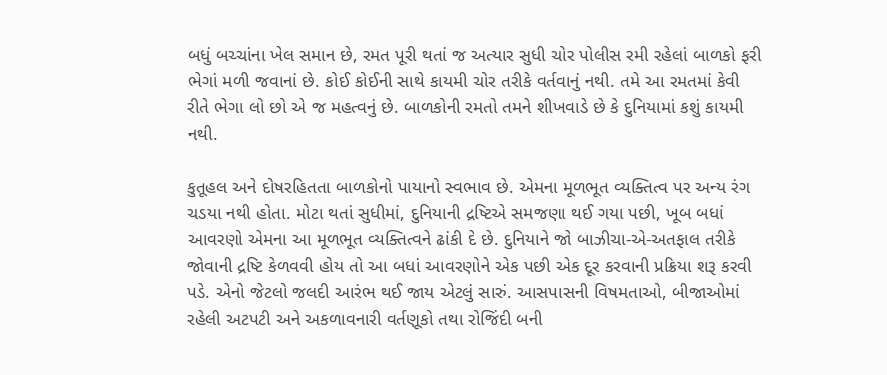બધું બચ્ચાંના ખેલ સમાન છે, રમત પૂરી થતાં જ અત્યાર સુધી ચોર પોલીસ રમી રહેલાં બાળકો ફરી ભેગાં મળી જવાનાં છે. કોઈ કોઈની સાથે કાયમી ચોર તરીકે વર્તવાનું નથી. તમે આ રમતમાં કેવી રીતે ભેગા લો છો એ જ મહત્વનું છે. બાળકોની રમતો તમને શીખવાડે છે કે દુનિયામાં કશું કાયમી નથી.

કુતૂહલ અને દોષરહિતતા બાળકોનો પાયાનો સ્વભાવ છે. એમના મૂળભૂત વ્યક્તિત્વ પર અન્ય રંગ ચડયા નથી હોતા. મોટા થતાં સુધીમાં, દુનિયાની દ્રષ્ટિએ સમજણા થઈ ગયા પછી, ખૂબ બધાં આવરણો એમના આ મૂળભૂત વ્યક્તિત્વને ઢાંકી દે છે. દુનિયાને જો બાઝીચા-એ-અતફાલ તરીકે જોવાની દ્રષ્ટિ કેળવવી હોય તો આ બધાં આવરણોને એક પછી એક દૂર કરવાની પ્રક્રિયા શરૂ કરવી પડે. એનો જેટલો જલદી આરંભ થઈ જાય એટલું સારું. આસપાસની વિષમતાઓ, બીજાઓમાં રહેલી અટપટી અને અકળાવનારી વર્તણૂકો તથા રોજિંદી બની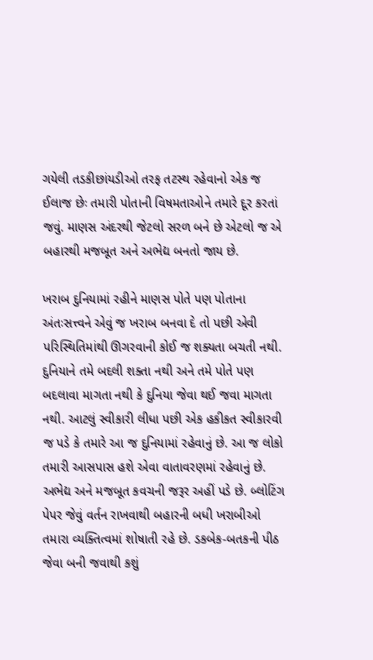ગયેલી તડકીછાંયડીઓ તરફ તટસ્થ રહેવાનો એક જ ઈલાજ છેઃ તમારી પોતાની વિષમતાઓને તમારે દૂર કરતાં જવું. માણસ અંદરથી જેટલો સરળ બને છે એટલો જ એ બહારથી મજબૂત અને અભેદ્ય બનતો જાય છે.

ખરાબ દુનિયામાં રહીને માણસ પોતે પણ પોતાના અંતઃસત્ત્વને એવું જ ખરાબ બનવા દે તો પછી એવી પરિસ્થિતિમાંથી ઊગરવાની કોઈ જ શક્યતા બચતી નથી. દુનિયાને તમે બદલી શક્તા નથી અને તમે પોતે પણ બદલાવા માગતા નથી કે દુનિયા જેવા થઈ જવા માગતા નથી. આટલું સ્વીકારી લીધા પછી એક હકીકત સ્વીકારવી જ પડે કે તમારે આ જ દુનિયામાં રહેવાનું છે. આ જ લોકો તમારી આસપાસ હશે એવા વાતાવરણમાં રહેવાનું છે. અભેદ્ય અને મજબૂત કવચની જરૂર અહીં પડે છે. બ્લોટિંગ પેપર જેવું વર્તન રાખવાથી બહારની બધી ખરાબીઓ તમારા વ્યક્તિત્વમાં શોષાતી રહે છે. ડકબેક-બતકની પીઠ જેવા બની જવાથી કશું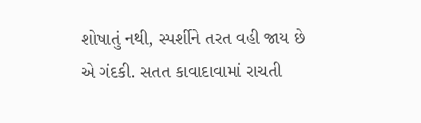શોષાતું નથી, સ્પર્શીને તરત વહી જાય છે એ ગંદકી. સતત કાવાદાવામાં રાચતી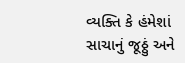વ્યક્તિ કે હંમેશાં સાચાનું જૂઠ્ઠું અને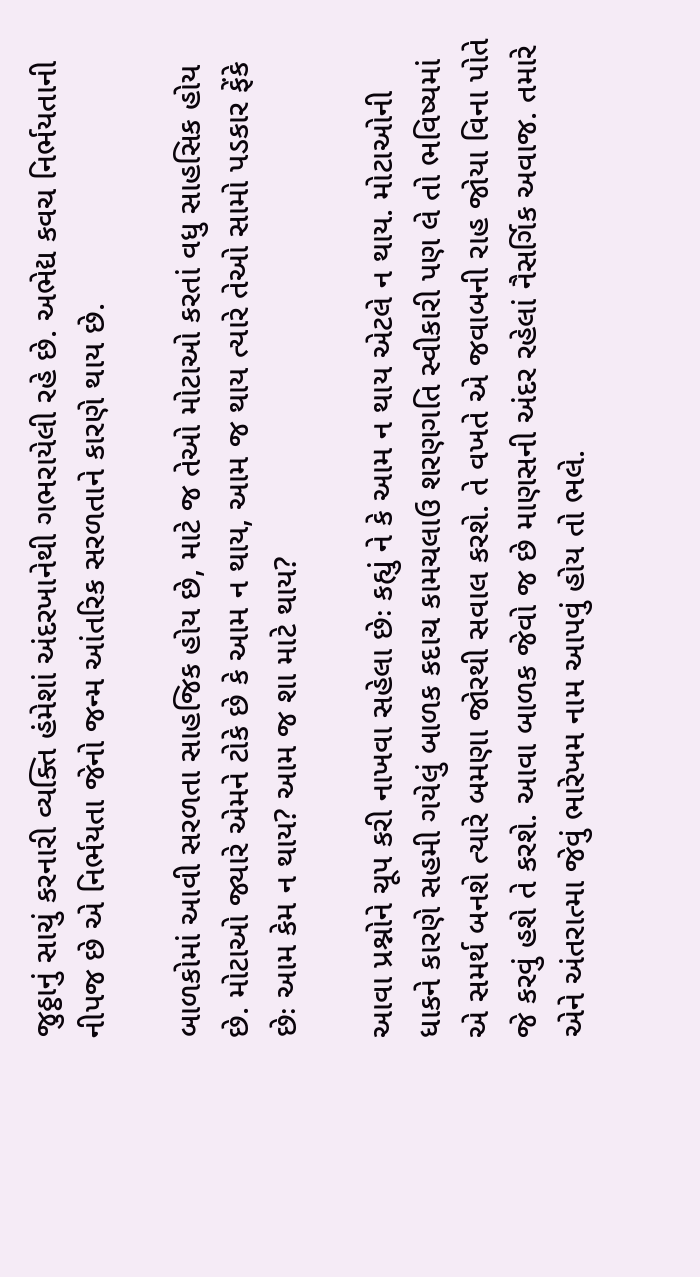જુઠ્ઠાનું સાચું કરનારી વ્યક્તિ હંમેશાં અંદરખાનેથી ગભરાયેલી રહે છે. અભેદ્ય કવચ નિર્ભયતાની નીપજ છે એ નિર્ભયતા જેનો જન્મ આંતરિક સરળતાને કારણે થાય છે.

બાળકોમાં આવી સરળતા સાહજિક હોય છે, માટે જ તેઓ મોટાઓ કરતાં વધુ સાહસિક હોય છે. મોટાઓ જ્યારે એમને ટોકે છે કે આમ ન થાય, આમ જ થાય ત્યારે તેઓ સામો પડકાર ફેંકે છેઃ આમ કેમ ન થાય? આમ જ શા માટે થાય?

આવા પ્રશ્નોને ચૂપ કરી નાખવા સહેલા છેઃ કહ્યું ને કે આમ ન થાય એટલે ન થાય. મોટાઓની ધાકને કારણે સહમી ગયેલું બાળક કદાચ કામચલાઉ શરણગતિ સ્વીકારી પણ લે તો ભવિષ્યમાં એ સમર્થ બનશે ત્યારે બમણા જોરથી સવાલ કરશે. તે વખતે એ જવાબની રાહ જોયા વિના પોતે જે કરવું હશે તે કરશે. આવા બાળક જેવો જ છે માણસની અંદર રહેલાં નૈસર્ગિક અવાજ. તમારે એને અંતરાત્મા જેવું ભારેખમ નામ આપવું હોય તો ભલે.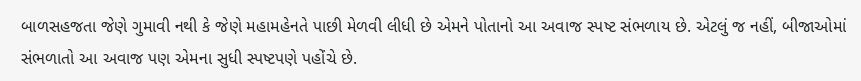બાળસહજતા જેણે ગુમાવી નથી કે જેણે મહામહેનતે પાછી મેળવી લીધી છે એમને પોતાનો આ અવાજ સ્પષ્ટ સંભળાય છે. એટલું જ નહીં, બીજાઓમાં સંભળાતો આ અવાજ પણ એમના સુધી સ્પષ્ટપણે પહોંચે છે.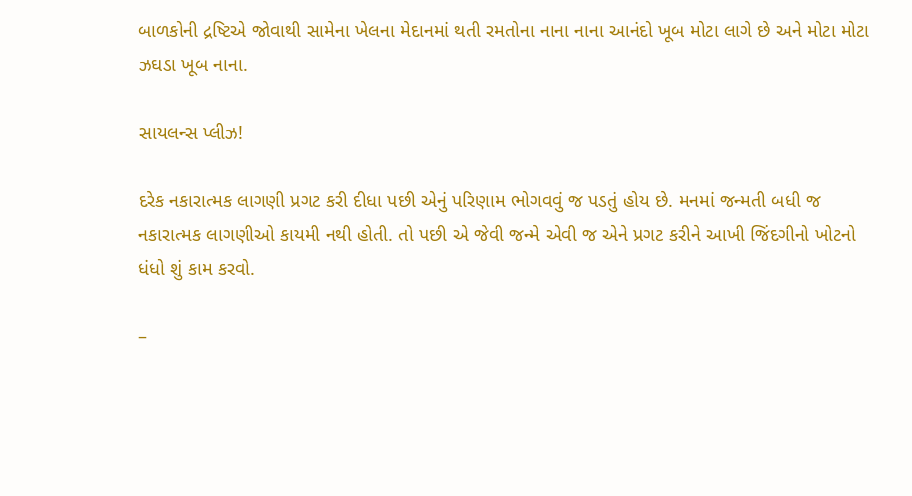બાળકોની દ્રષ્ટિએ જોવાથી સામેના ખેલના મેદાનમાં થતી રમતોના નાના નાના આનંદો ખૂબ મોટા લાગે છે અને મોટા મોટા ઝઘડા ખૂબ નાના.

સાયલન્સ પ્લીઝ!

દરેક નકારાત્મક લાગણી પ્રગટ કરી દીધા પછી એનું પરિણામ ભોગવવું જ પડતું હોય છે. મનમાં જન્મતી બધી જ નકારાત્મક લાગણીઓ કાયમી નથી હોતી. તો પછી એ જેવી જન્મે એવી જ એને પ્રગટ કરીને આખી જિંદગીનો ખોટનો ધંધો શું કામ કરવો.

–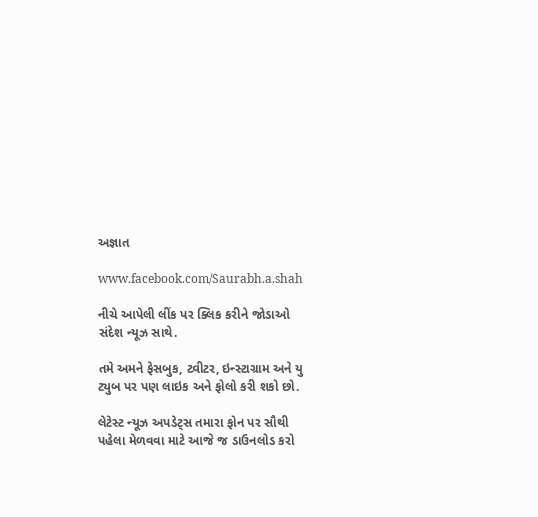અજ્ઞાત

www.facebook.com/Saurabh.a.shah

નીચે આપેલી લીંક પર ક્લિક કરીને જોડાઓ સંદેશ ન્યૂઝ સાથે.

તમે અમને ફેસબુક, ટ્વીટર, ઇન્સ્ટાગ્રામ અને યુ ટ્યુબ પર પણ લાઇક અને ફોલો કરી શકો છો.

લેટેસ્ટ ન્યૂઝ અપડેટ્સ તમારા ફોન પર સૌથી પહેલા મેળવવા માટે આજે જ ડાઉનલોડ કરો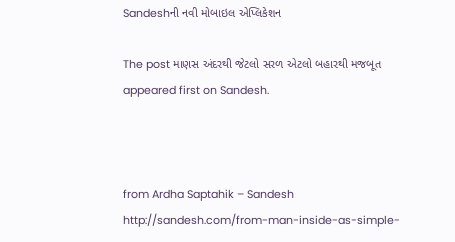Sandeshની નવી મોબાઇલ એપ્લિકેશન

The post માણસ અંદરથી જેટલો સરળ એટલો બહારથી મજબૂત appeared first on Sandesh.



from Ardha Saptahik – Sandesh http://sandesh.com/from-man-inside-as-simple-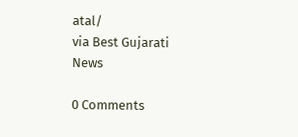atal/
via Best Gujarati News

0 Comments